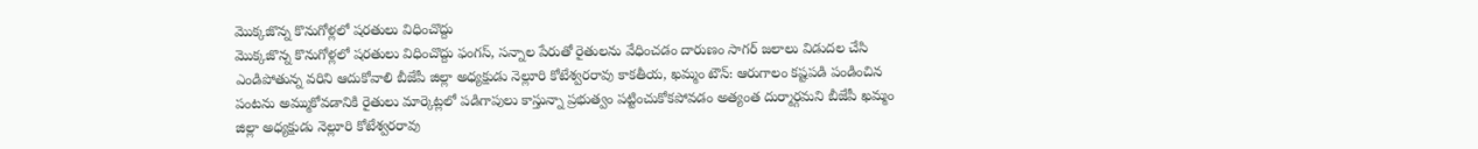మొక్కజొన్న కొనుగోళ్లలో షరతులు విధించొద్దు
మొక్కజొన్న కొనుగోళ్లలో షరతులు విధించొద్దు ఫంగస్, సన్నాల పేరుతో రైతులను వేధించడం దారుణం సాగర్ జలాలు విడుదల చేసి ఎండిపోతున్న వరిని ఆదుకోవాలి బీజేపీ జిల్లా అధ్యక్షుడు నెల్లూరి కోటేశ్వరరావు కాకతీయ, ఖమ్మం టౌన్: ఆరుగాలం కష్టపడి పండించిన పంటను అమ్ముకోవడానికి రైతులు మార్కెట్లలో పడిగాపులు కాస్తున్నా ప్రభుత్వం పట్టించుకోకపోవడం అత్యంత దుర్మార్గమని బీజేపీ ఖమ్మం జిల్లా అధ్యక్షుడు నెల్లూరి కోటేశ్వరరావు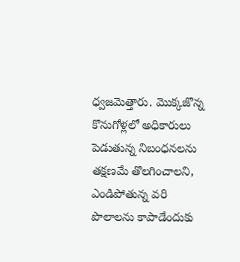ధ్వజమెత్తారు. మొక్కజొన్న కొనుగోళ్లలో అధికారులు పెడుతున్న నిబంధనలను తక్షణమే తొలగించాలని, ఎండిపోతున్న వరి పొలాలను కాపాడేందుకు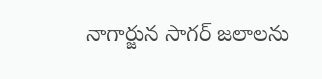నాగార్జున సాగర్ జలాలను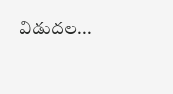విడుదల...